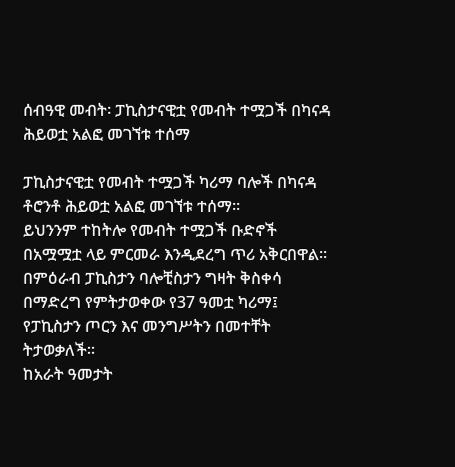ሰብዓዊ መብት፡ ፓኪስታናዊቷ የመብት ተሟጋች በካናዳ ሕይወቷ አልፎ መገኘቱ ተሰማ

ፓኪስታናዊቷ የመብት ተሟጋች ካሪማ ባሎች በካናዳ ቶሮንቶ ሕይወቷ አልፎ መገኘቱ ተሰማ።
ይህንንም ተከትሎ የመብት ተሟጋች ቡድኖች በአሟሟቷ ላይ ምርመራ እንዲደረግ ጥሪ አቅርበዋል።
በምዕራብ ፓኪስታን ባሎቺስታን ግዛት ቅስቀሳ በማድረግ የምትታወቀው የ37 ዓመቷ ካሪማ፤ የፓኪስታን ጦርን እና መንግሥትን በመተቸት ትታወቃለች።
ከአራት ዓመታት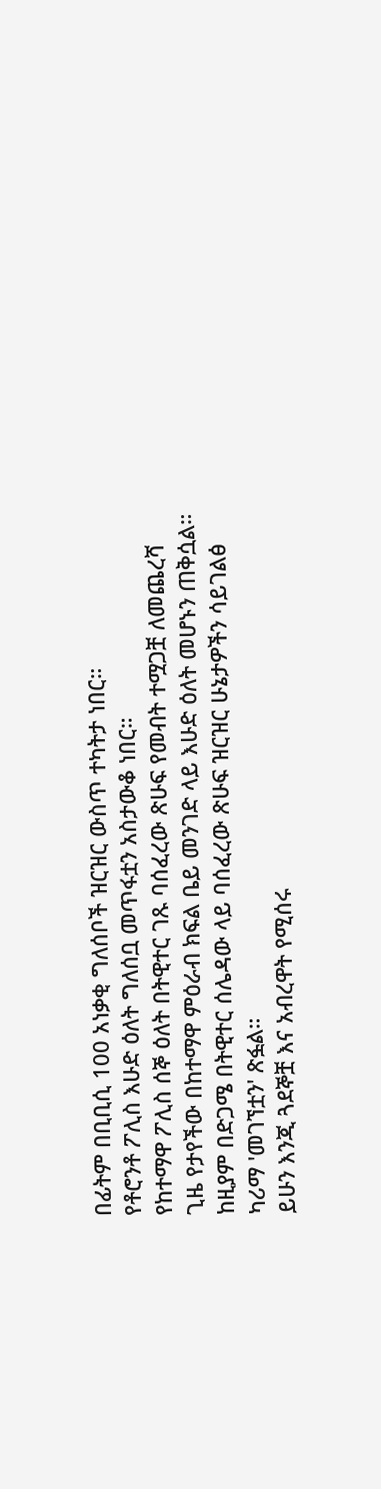በፊትም በቢቢሲ 100 አነቃቂ ግለሰቦች ዝርዝር ውስጥ ተካትታ ነበር።
የቶሮንቶ ፖሊስ እሁድ ዕለት ግለሰቧ መጥፋቷን አስታውቆ ነበር።
የከተማዋ ፖሊስ ሰኞ ዕለት በትዊተር ገጹ ባሰፈረው ጽሁፍ የመብት ተሟጋቿ ለመጨረሻ ጊዜ የታየችው በከተማዋ ምዕራብ ክፍል ቤይ መንገድ ላይ እሁድ ዕለት መሆኑን ጠቅሷል።
ከዚያም በድጋሜ በትዊተር ሰሌዳው ላይ ባሰፈረው ጽሁፍ ዝርዝር ሁኔታዎችን ሳይገልፅ ካሪማ 'መገኘቷን' ጽፏል።
ይሁን እንጂ ጓደኞቿ እና አብረዋት የሚሰሩ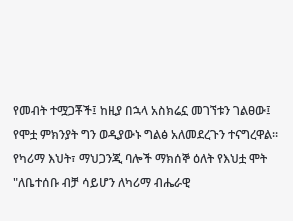የመብት ተሟጋቾች፤ ከዚያ በኋላ አስክሬኗ መገኘቱን ገልፀው፤ የሞቷ ምክንያት ግን ወዲያውኑ ግልፅ አለመደረጉን ተናግረዋል።
የካሪማ እህት፣ ማህጋንጂ ባሎች ማክሰኞ ዕለት የእህቷ ሞት "ለቤተሰቡ ብቻ ሳይሆን ለካሪማ ብሔራዊ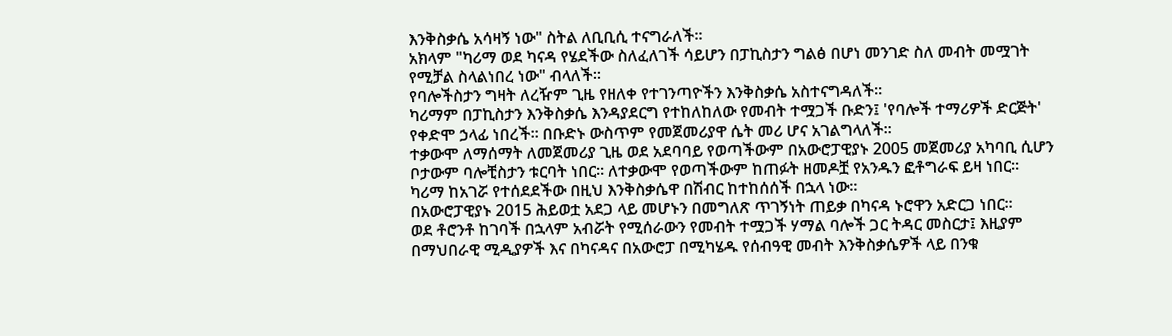እንቅስቃሴ አሳዛኝ ነው" ስትል ለቢቢሲ ተናግራለች።
አክላም "ካሪማ ወደ ካናዳ የሄደችው ስለፈለገች ሳይሆን በፓኪስታን ግልፅ በሆነ መንገድ ስለ መብት መሟገት የሚቻል ስላልነበረ ነው" ብላለች።
የባሎችስታን ግዛት ለረዥም ጊዜ የዘለቀ የተገንጣዮችን እንቅስቃሴ አስተናግዳለች።
ካሪማም በፓኪስታን እንቅስቃሴ እንዳያደርግ የተከለከለው የመብት ተሟጋች ቡድን፤ 'የባሎች ተማሪዎች ድርጅት' የቀድሞ ኃላፊ ነበረች። በቡድኑ ውስጥም የመጀመሪያዋ ሴት መሪ ሆና አገልግላለች።
ተቃውሞ ለማሰማት ለመጀመሪያ ጊዜ ወደ አደባባይ የወጣችውም በአውሮፓዊያኑ 2005 መጀመሪያ አካባቢ ሲሆን ቦታውም ባሎቺስታን ቱርባት ነበር። ለተቃውሞ የወጣችውም ከጠፉት ዘመዶቿ የአንዱን ፎቶግራፍ ይዛ ነበር።
ካሪማ ከአገሯ የተሰደደችው በዚህ እንቅስቃሴዋ በሽብር ከተከሰሰች በኋላ ነው።
በአውሮፓዊያኑ 2015 ሕይወቷ አደጋ ላይ መሆኑን በመግለጽ ጥገኝነት ጠይቃ በካናዳ ኑሮዋን አድርጋ ነበር።
ወደ ቶሮንቶ ከገባች በኋላም አብሯት የሚሰራውን የመብት ተሟጋች ሃማል ባሎች ጋር ትዳር መስርታ፤ እዚያም በማህበራዊ ሚዲያዎች እና በካናዳና በአውሮፓ በሚካሄዱ የሰብዓዊ መብት እንቅስቃሴዎች ላይ በንቁ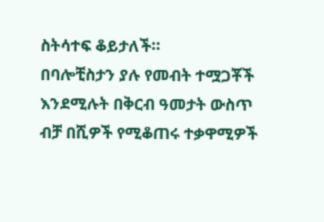ስትሳተፍ ቆይታለች።
በባሎቺስታን ያሉ የመብት ተሟጋቾች እንደሚሉት በቅርብ ዓመታት ውስጥ ብቻ በሺዎች የሚቆጠሩ ተቃዋሚዎች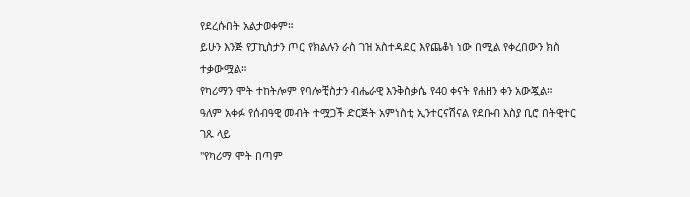የደረሱበት አልታወቀም።
ይሁን እንጅ የፓኪስታን ጦር የክልሉን ራስ ገዝ አስተዳደር እየጨቆነ ነው በሚል የቀረበውን ክስ ተቃውሟል።
የካሪማን ሞት ተከትሎም የባሎቺስታን ብሔራዊ እንቅስቃሴ የ40 ቀናት የሐዘን ቀን አውጇል።
ዓለም አቀፉ የሰብዓዊ መብት ተሟጋች ድርጅት አምነስቲ ኢንተርናሽናል የደቡብ እስያ ቢሮ በትዊተር ገጹ ላይ
"የካሪማ ሞት በጣም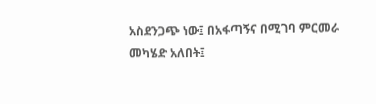አስደንጋጭ ነው፤ በአፋጣኝና በሚገባ ምርመራ መካሄድ አለበት፤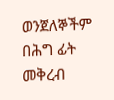ወንጀለኞችም በሕግ ፊት መቅረብ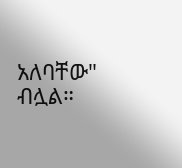አለባቸው" ብሏል።